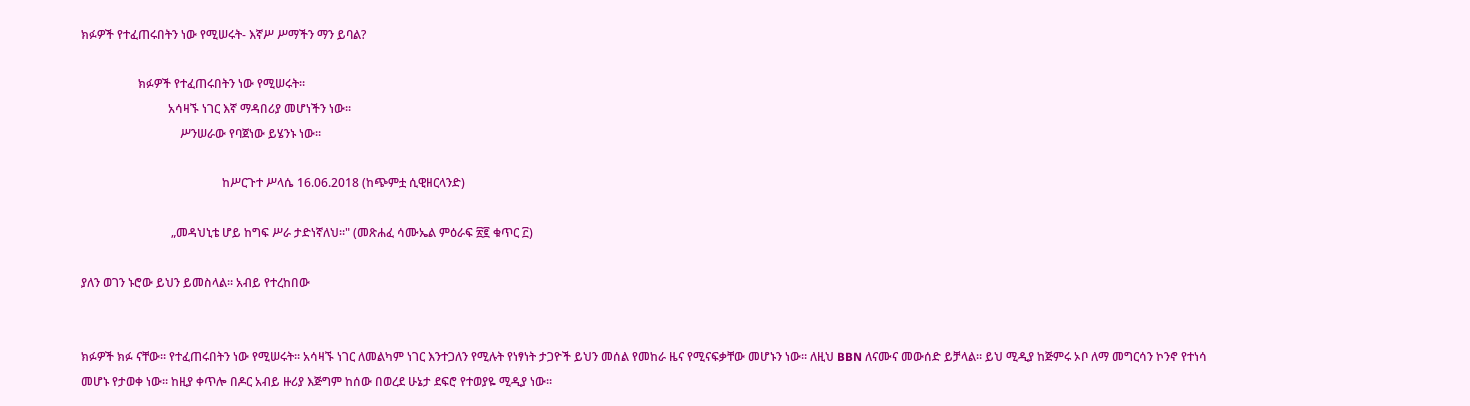ክፉዎች የተፈጠሩበትን ነው የሚሠሩት- እኛሥ ሥማችን ማን ይባል?

                   ክፉዎች የተፈጠሩበትን ነው የሚሠሩት።
                             አሳዛኙ ነገር እኛ ማዳበሪያ መሆነችን ነው።
                                 ሥንሠራው የባጀነው ይሄንኑ ነው።

                                               ከሥርጉተ ሥላሴ 16.06.2018 (ከጭምቷ ሲዊዘርላንድ)

                              „መዳህኒቴ ሆይ ከግፍ ሥራ ታድነኛለህ።" (መጽሐፈ ሳሙኤል ምዕራፍ ፳፪ ቁጥር ፫)

ያለን ወገን ኑሮው ይህን ይመስላል። አብይ የተረከበው


ክፉዎች ክፉ ናቸው። የተፈጠሩበትን ነው የሚሠሩት። አሳዛኙ ነገር ለመልካም ነገር እንተጋለን የሚሉት የነፃነት ታጋዮች ይህን መሰል የመከራ ዜና የሚናፍቃቸው መሆኑን ነው። ለዚህ BBN ለናሙና መውሰድ ይቻላል። ይህ ሚዲያ ከጅምሩ ኦቦ ለማ መግርሳን ኮንኖ የተነሳ መሆኑ የታወቀ ነው። ከዚያ ቀጥሎ በዶር አብይ ዙሪያ እጅግም ከሰው በወረደ ሁኔታ ደፍሮ የተወያዬ ሚዲያ ነው።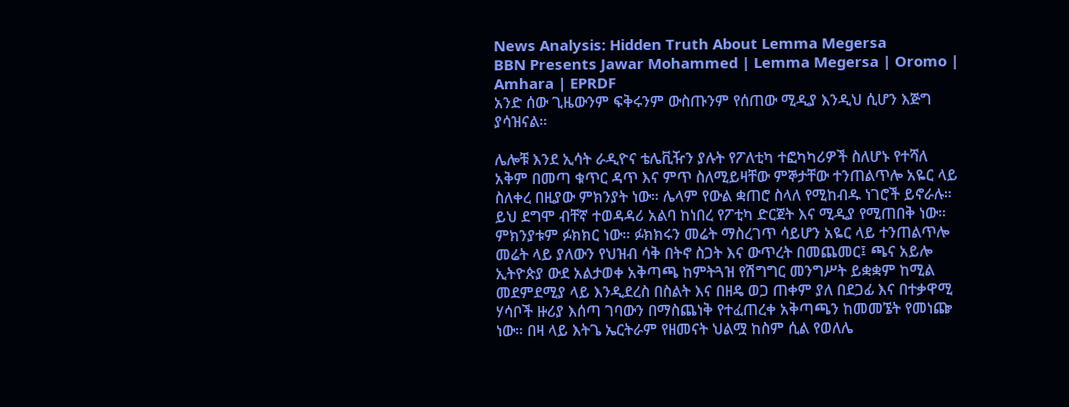News Analysis: Hidden Truth About Lemma Megersa
BBN Presents Jawar Mohammed | Lemma Megersa | Oromo | Amhara | EPRDF
አንድ ሰው ጊዜውንም ፍቅሩንም ውስጡንም የሰጠው ሚዲያ እንዲህ ሲሆን እጅግ ያሳዝናል።

ሌሎቹ እንደ ኢሳት ራዲዮና ቴሌቪዥን ያሉት የፖለቲካ ተፎካካሪዎች ስለሆኑ የተሻለ አቅም በመጣ ቁጥር ዳጥ እና ምጥ ስለሚይዛቸው ምኞታቸው ተንጠልጥሎ አዬር ላይ ስለቀረ በዚያው ምክንያት ነው። ሌላም የውል ቋጠሮ ስላለ የሚከብዱ ነገሮች ይኖራሉ። ይህ ደግሞ ብቸኛ ተወዳዳሪ አልባ ከነበረ የፖቲካ ድርጀት እና ሚዲያ የሚጠበቅ ነው። ምክንያቱም ፉክክር ነው። ፉክክሩን መሬት ማስረገጥ ሳይሆን አዬር ላይ ተንጠልጥሎ መሬት ላይ ያለውን የህዝብ ሳቅ በትኖ ስጋት እና ውጥረት በመጨመር፤ ጫና አይሎ ኢትዮጵያ ውደ አልታወቀ አቅጣጫ ከምትጓዝ የሽግግር መንግሥት ይቋቋም ከሚል መደምደሚያ ላይ እንዲደረስ በስልት እና በዘዴ ወጋ ጠቀም ያለ በደጋፊ እና በተቃዋሚ ሃሳቦች ዙሪያ እሰጣ ገባውን በማስጨነቅ የተፈጠረቀ አቅጣጫን ከመመኜት የመነጬ ነው። በዛ ላይ እትጌ ኤርትራም የዘመናት ህልሟ ከስም ሲል የወለሌ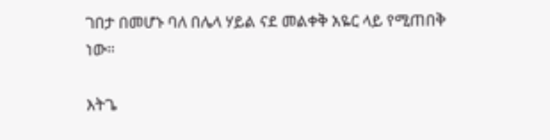ገበታ በመሆኑ ባለ በሌላ ሃይል ናደ መልቀቅ አዬር ላይ የሚጠበቅ ነው።

እትጌ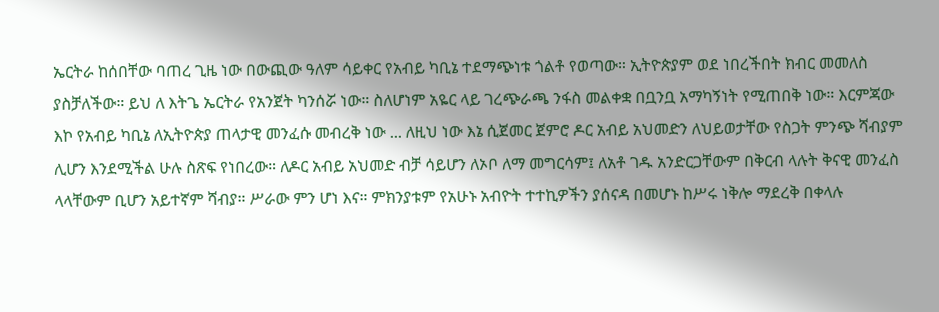ኤርትራ ከሰበቸው ባጠረ ጊዜ ነው በውጪው ዓለም ሳይቀር የአብይ ካቢኔ ተደማጭነቱ ጎልቶ የወጣው። ኢትዮጵያም ወደ ነበረችበት ክብር መመለስ ያስቻለችው። ይህ ለ እትጌ ኤርትራ የአንጀት ካንሰሯ ነው። ስለሆነም አዬር ላይ ገረጭራጫ ንፋስ መልቀቋ በቧንቧ አማካኝነት የሚጠበቅ ነው። እርምጃው እኮ የአብይ ካቢኔ ለኢትዮጵያ ጠላታዊ መንፈሱ መብረቅ ነው ... ለዚህ ነው እኔ ሲጀመር ጀምሮ ዶር አብይ አህመድን ለህይወታቸው የስጋት ምንጭ ሻብያም ሊሆን እንደሚችል ሁሉ ስጽፍ የነበረው። ለዶር አብይ አህመድ ብቻ ሳይሆን ለኦቦ ለማ መግርሳም፤ ለአቶ ገዱ አንድርጋቸውም በቅርብ ላሉት ቅናዊ መንፈስ ላላቸውም ቢሆን አይተኛም ሻብያ። ሥራው ምን ሆነ እና። ምክንያቱም የአሁኑ አብዮት ተተኪዎችን ያሰናዳ በመሆኑ ከሥሩ ነቅሎ ማደረቅ በቀላሉ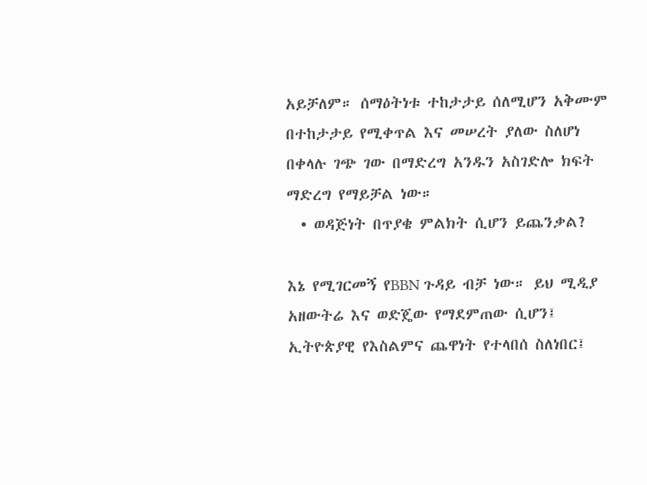አይቻለም። ሰማዕትነቱ ተከታታይ ሰለሚሆን አቅሙም በተከታታይ የሚቀጥል እና መሠረት ያለው ስለሆነ በቀላሉ ገጭ ገው በማድረግ አንዱን አስገድሎ ክፍት ማድረግ የማይቻል ነው።
  • ወዳጅነት በጥያቄ ምልክት ሲሆን ይጨንቃል?

እኔ የሚገርመኝ የBBN ጉዳይ ብቻ ነው። ይህ ሚዲያ አዘውትሬ እና ወድጄው የማደምጠው ሲሆን፤ ኢትዮጵያዊ የእስልምና ጨዋነት የተላበሰ ስለነበር፤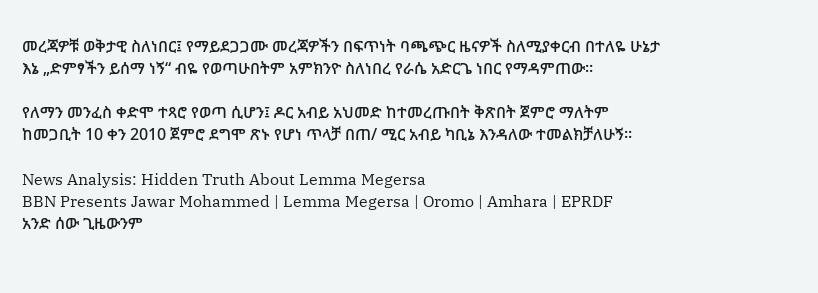መረጃዎቹ ወቅታዊ ስለነበር፤ የማይደጋጋሙ መረጃዎችን በፍጥነት ባጫጭር ዜናዎች ስለሚያቀርብ በተለዬ ሁኔታ እኔ „ድምፃችን ይሰማ ነኝ“ ብዬ የወጣሁበትም አምክንዮ ስለነበረ የራሴ አድርጌ ነበር የማዳምጠው።

የለማን መንፈስ ቀድሞ ተጻሮ የወጣ ሲሆን፤ ዶር አብይ አህመድ ከተመረጡበት ቅጽበት ጀምሮ ማለትም ከመጋቢት 10 ቀን 2010 ጀምሮ ደግሞ ጽኑ የሆነ ጥላቻ በጠ/ ሚር አብይ ካቢኔ እንዳለው ተመልክቻለሁኝ።

News Analysis: Hidden Truth About Lemma Megersa
BBN Presents Jawar Mohammed | Lemma Megersa | Oromo | Amhara | EPRDF
አንድ ሰው ጊዜውንም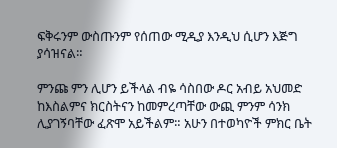ፍቅሩንም ውስጡንም የሰጠው ሚዲያ እንዲህ ሲሆን እጅግ ያሳዝናል።

ምንጩ ምን ሊሆን ይችላል ብዬ ሳስበው ዶር አብይ አህመድ ከእስልምና ክርስትናን ከመምረጣቸው ውጪ ምንም ሳንክ ሊያገኝባቸው ፈጽሞ አይችልም። አሁን በተወካዮች ምክር ቤት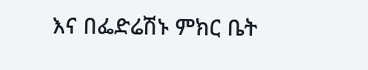እና በፌድሬሽኑ ምክር ቤት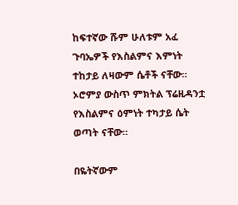ከፍተኛው ሹም ሁለቱም አፈ ጉባኤዎች የእስልምና እምነት ተከታይ ለዛውም ሴቶች ናቸው። ኦሮምያ ውስጥ ምክትል ፕሬዚዳንቷ የእስልምና ዕምነት ተካታይ ሴት ወጣት ናቸው።

በዬትኛውም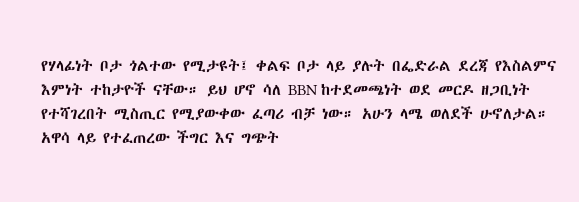የሃላፊነት ቦታ ጎልተው የሚታዩት፤ ቀልፍ ቦታ ላይ ያሉት በፌድራል ደረጃ የእስልምና እምነት ተከታዮች ናቸው። ይህ ሆኖ ሳለ BBN ከተደመጫነት ወደ መርዶ ዘጋቢነት የተሻገረበት ሚስጢር የሚያውቀው ፈጣሪ ብቻ ነው። አሁን ላሜ ወለደች ሁኖለታል። አዋሳ ላይ የተፈጠረው ችግር እና ግጭት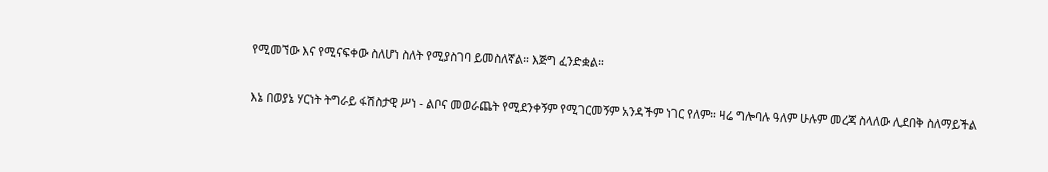የሚመኘው እና የሚናፍቀው ስለሆነ ስለት የሚያስገባ ይመስለኛል። እጅግ ፈንድቋል።

እኔ በወያኔ ሃርነት ትግራይ ፋሽስታዊ ሥነ - ልቦና መወራጨት የሚደንቀኝም የሚገርመኝም አንዳችም ነገር የለም። ዛሬ ግሎባሉ ዓለም ሁሉም መረጃ ስላለው ሊደበቅ ስለማይችል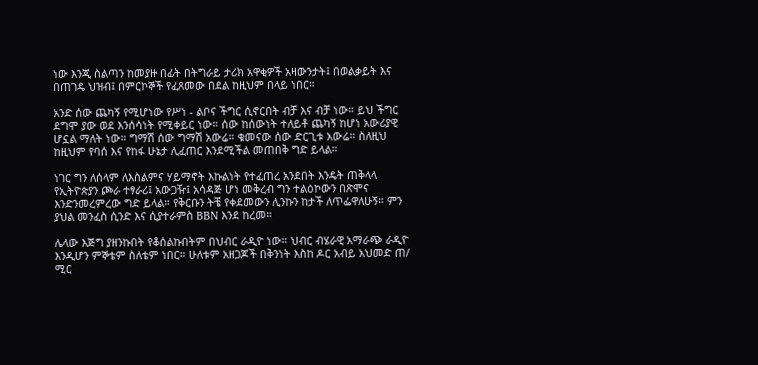ነው እንጂ ስልጣን ከመያዙ በፊት በትግራይ ታሪክ አዋቂዎች አዛውንታት፤ በወልቃይት እና በጠገዴ ህዝብ፤ በምርኮኞች የፈጸመው በደል ከዚህም በላይ ነበር።

አንድ ሰው ጨካኝ የሚሆነው የሥነ - ልቦና ችግር ሲኖርበት ብቻ እና ብቻ ነው። ይህ ችግር ደግሞ ያው ወደ እንሰሳነት የሚቀይር ነው። ሰው ከሰውነት ተለይቶ ጨካኝ ከሆነ አውሪያዊ ሆኗል ማለት ነው። ግማሽ ሰው ግማሽ አውሬ። ቁመናው ሰው ድርጊቱ አውሬ። ስለዚህ ከዚህም የባሰ እና የከፋ ሁኔታ ሊፈጠር እንደሚችል መጠበቅ ግድ ይላል።

ነገር ግን ለሰላም ለእስልምና ሃይማኖት እኩልነት የተፈጠረ አንደበት እንዴት ጠቅላላ የኢትዮጵያን ጮራ ተፃራሪ፤ አውጋዥ፤ አሳዳጅ ሆነ መቅረብ ግን ተልዕኮውን በጽሞና እንድንመረምረው ግድ ይላል። የቅርቡን ትቼ የቀደመውን ሊንኩን ከታች ለጥፌዋለሁኝ። ምን ያህል መንፈስ ሲንድ እና ሲያተራምስ BBN እንደ ከረመ።

ሌላው እጅግ ያዘንኩበት የቆሰልኩበትም በህብር ራዲዮ ነው። ህብር ብሄራዊ አማራጭ ራዲዮ እንዲሆን ምኞቴም ስለቴም ነበር። ሁለቱም አዘጋጆች በቅንነት እስከ ዶር አብይ አህመድ ጠ/ ሚር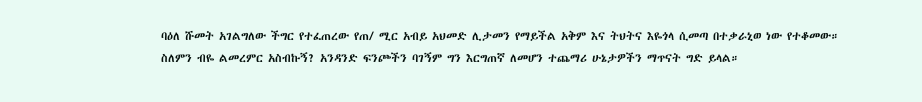ባዕለ ሹመት አገልግለው ችግር የተፈጠረው የጠ/ ሚር አብይ አህመድ ሊታመን የማይችል አቅም እና ትህትና እዬጎላ ሲመጣ በተቃራኒወ ነው የተቆመው። ስለምን ብዬ ልመረምር አስብኩኝ? አንዳንድ ፍንጮችን ባገኝም ግን እርግጠኛ ለመሆን ተጨማሪ ሁኔታዎችን ማጥናት ግድ ይላል።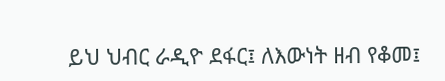ይህ ህብር ራዲዮ ደፋር፤ ለእውነት ዘብ የቆመ፤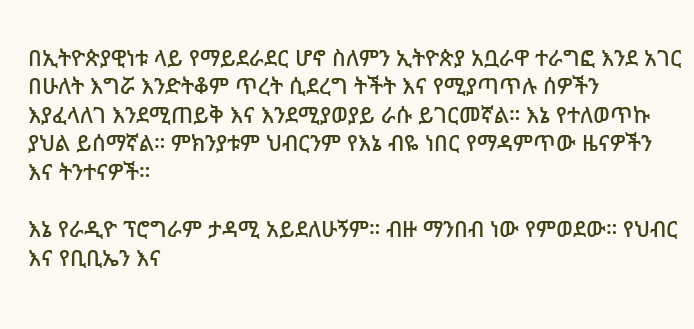በኢትዮጵያዊነቱ ላይ የማይደራደር ሆኖ ስለምን ኢትዮጵያ አቧራዋ ተራግፎ እንደ አገር በሁለት እግሯ እንድትቆም ጥረት ሲደረግ ትችት እና የሚያጣጥሉ ሰዎችን እያፈላለገ እንደሚጠይቅ እና እንደሚያወያይ ራሱ ይገርመኛል። እኔ የተለወጥኩ ያህል ይሰማኛል። ምክንያቱም ህብርንም የእኔ ብዬ ነበር የማዳምጥው ዜናዎችን እና ትንተናዎች።

እኔ የራዲዮ ፕሮግራም ታዳሚ አይደለሁኝም። ብዙ ማንበብ ነው የምወደው። የህብር እና የቢቢኤን እና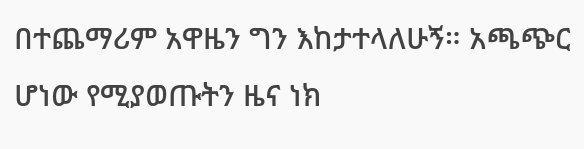በተጨማሪም አዋዜን ግን እከታተላለሁኝ። አጫጭር ሆነው የሚያወጡትን ዜና ነክ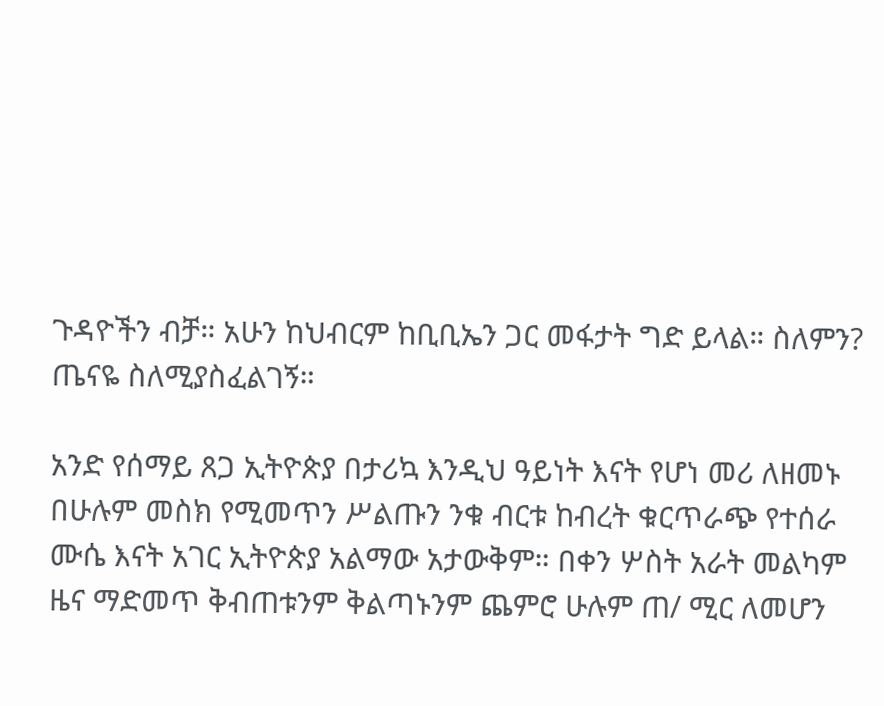ጉዳዮችን ብቻ። አሁን ከህብርም ከቢቢኤን ጋር መፋታት ግድ ይላል። ስለምን? ጤናዬ ስለሚያስፈልገኝ።

አንድ የሰማይ ጸጋ ኢትዮጵያ በታሪኳ እንዲህ ዓይነት እናት የሆነ መሪ ለዘመኑ በሁሉም መስክ የሚመጥን ሥልጡን ንቁ ብርቱ ከብረት ቁርጥራጭ የተሰራ ሙሴ እናት አገር ኢትዮጵያ አልማው አታውቅም። በቀን ሦስት አራት መልካም ዜና ማድመጥ ቅብጠቱንም ቅልጣኑንም ጨምሮ ሁሉም ጠ/ ሚር ለመሆን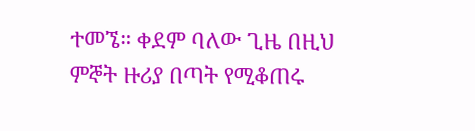ተመኜ። ቀደም ባለው ጊዜ በዚህ ምኞት ዙሪያ በጣት የሚቆጠሩ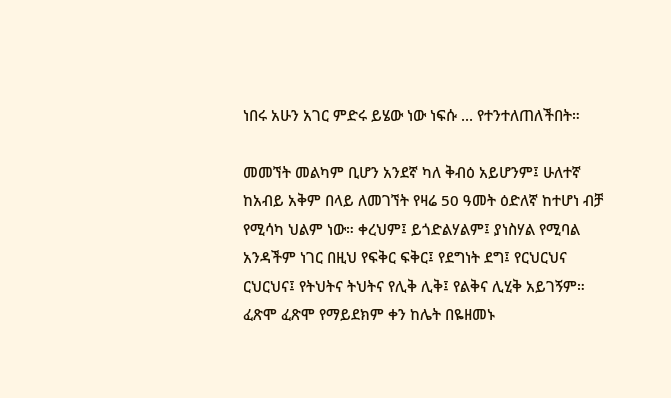ነበሩ አሁን አገር ምድሩ ይሄው ነው ነፍሱ ... የተንተለጠለችበት።

መመኘት መልካም ቢሆን አንደኛ ካለ ቅብዕ አይሆንም፤ ሁለተኛ ከአብይ አቅም በላይ ለመገኘት የዛሬ 50 ዓመት ዕድለኛ ከተሆነ ብቻ የሚሳካ ህልም ነው። ቀረህም፤ ይጎድልሃልም፤ ያነስሃል የሚባል አንዳችም ነገር በዚህ የፍቅር ፍቅር፤ የደግነት ደግ፤ የርህርህና ርህርህና፤ የትህትና ትህትና የሊቅ ሊቅ፤ የልቅና ሊሂቅ አይገኝም። ፈጽሞ ፈጽሞ የማይደክም ቀን ከሌት በዬዘመኑ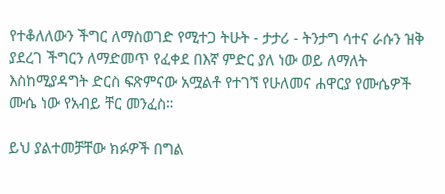የተቆለለውን ችግር ለማስወገድ የሚተጋ ትሁት - ታታሪ - ትንታግ ሳተና ራሱን ዝቅ ያደረገ ችግርን ለማድመጥ የፈቀደ በእኛ ምድር ያለ ነው ወይ ለማለት እስከሚያዳግት ድርስ ፍጽምናው አሟልቶ የተገኘ የሁለመና ሐዋርያ የሙሴዎች ሙሴ ነው የአብይ ቸር መንፈስ።

ይህ ያልተመቻቸው ክፉዎች በግል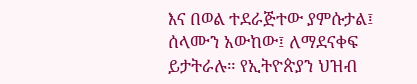እና በወል ተደራጅተው ያምሱታል፤ ሰላሙን አውከው፤ ለማደናቀፍ ይታትራሉ። የኢትዮጵያን ህዝብ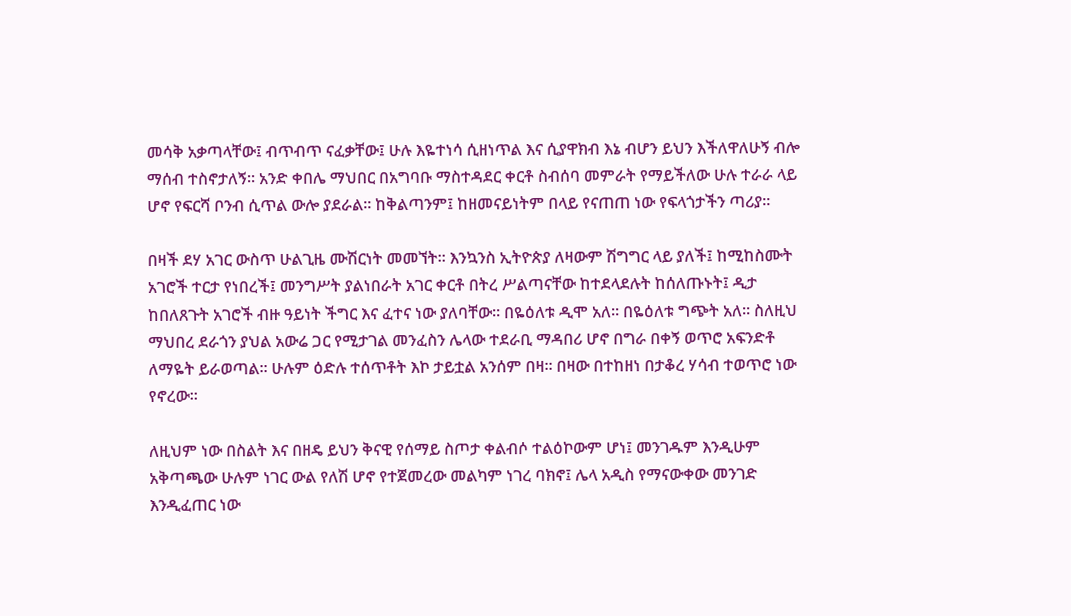መሳቅ አቃጣላቸው፤ ብጥብጥ ናፈቃቸው፤ ሁሉ እዬተነሳ ሲዘነጥል እና ሲያዋክብ እኔ ብሆን ይህን እችለዋለሁኝ ብሎ ማሰብ ተስኖታለኝ። አንድ ቀበሌ ማህበር በአግባቡ ማስተዳደር ቀርቶ ስብሰባ መምራት የማይችለው ሁሉ ተራራ ላይ ሆኖ የፍርሻ ቦንብ ሲጥል ውሎ ያደራል። ከቅልጣንም፤ ከዘመናይነትም በላይ የናጠጠ ነው የፍላጎታችን ጣሪያ።

በዛች ደሃ አገር ውስጥ ሁልጊዜ ሙሽርነት መመኘት። እንኳንስ ኢትዮጵያ ለዛውም ሽግግር ላይ ያለች፤ ከሚከስሙት አገሮች ተርታ የነበረች፤ መንግሥት ያልነበራት አገር ቀርቶ በትረ ሥልጣናቸው ከተደላደሉት ከሰለጡኑት፤ ዲታ ከበለጸጉት አገሮች ብዙ ዓይነት ችግር እና ፈተና ነው ያለባቸው። በዬዕለቱ ዲሞ አለ። በዬዕለቱ ግጭት አለ። ስለዚህ ማህበረ ደራጎን ያህል አውሬ ጋር የሚታገል መንፈስን ሌላው ተደራቢ ማዳበሪ ሆኖ በግራ በቀኝ ወጥሮ አፍንድቶ ለማዬት ይራወጣል። ሁሉም ዕድሉ ተሰጥቶት እኮ ታይቷል አንሰም በዛ። በዛው በተከዘነ በታቆረ ሃሳብ ተወጥሮ ነው የኖረው።

ለዚህም ነው በስልት እና በዘዴ ይህን ቅናዊ የሰማይ ስጦታ ቀልብሶ ተልዕኮውም ሆነ፤ መንገዱም እንዲሁም አቅጣጫው ሁሉም ነገር ውል የለሽ ሆኖ የተጀመረው መልካም ነገረ ባክኖ፤ ሌላ አዲስ የማናውቀው መንገድ እንዲፈጠር ነው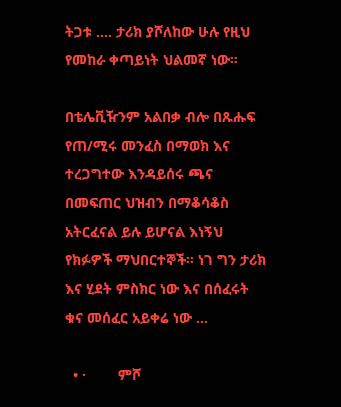ትጋቱ …. ታሪክ ያሾለከው ሁሉ የዚህ የመከራ ቀጣይነት ህልመኛ ነው።

በቴሌቪዥንም አልበቃ ብሎ በጹሑፍ የጠ/ሚሩ መንፈስ በማወክ እና ተረጋግተው እንዳይሰሩ ጫና በመፍጠር ህዝብን በማቆሳቆስ አትርፈናል ይሉ ይሆናል እነኝህ የክፉዎች ማህበርተኞች። ነገ ግን ታሪክ እና ሂደት ምስክር ነው እና በሰፈሩት ቁና መሰፈር አይቀሬ ነው …

  • ·        ምሾ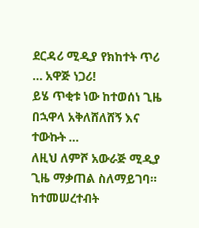ደርዳሪ ሚዲያ የክከተት ጥሪ … አዋጅ ነጋሪ!
ይሄ ጥቂቱ ነው ከተወሰነ ጊዜ በኋዋላ አቅለሸለሸኝ እና ተውኩት …
ለዚህ ለምሾ አውራጅ ሚዲያ ጊዜ ማቃጠል ስለማይገባ። ከተመሠረተብት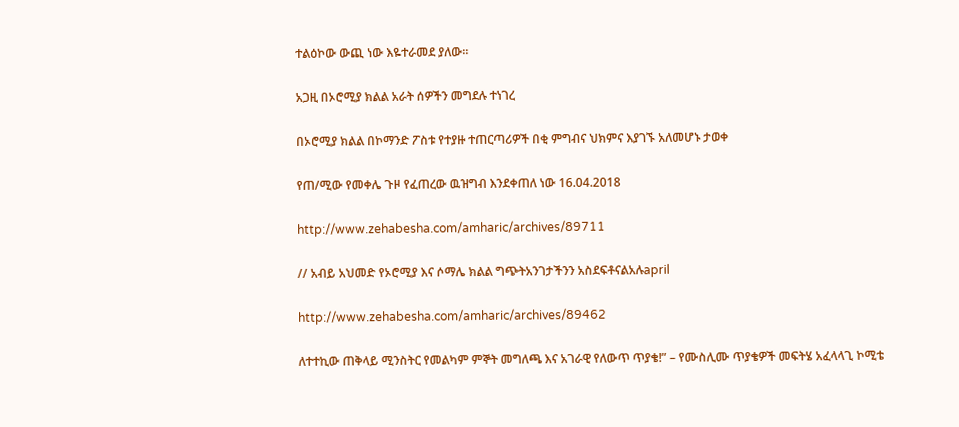ተልዕኮው ውጪ ነው እዬተራመደ ያለው።

አጋዚ በኦሮሚያ ክልል አራት ሰዎችን መግደሉ ተነገረ

በኦሮሚያ ክልል በኮማንድ ፖስቱ የተያዙ ተጠርጣሪዎች በቂ ምግብና ህክምና እያገኙ አለመሆኑ ታወቀ

የጠ/ሚው የመቀሌ ጉዞ የፈጠረው ዉዝግብ እንደቀጠለ ነው 16.04.2018

http://www.zehabesha.com/amharic/archives/89711

// አብይ አህመድ የኦሮሚያ እና ሶማሌ ክልል ግጭትአንገታችንን አስደፍቶናልአሉapril

http://www.zehabesha.com/amharic/archives/89462

ለተተኪው ጠቅላይ ሚንስትር የመልካም ምኞት መግለጫ እና አገራዊ የለውጥ ጥያቄ!” – የሙስሊሙ ጥያቄዎች መፍትሄ አፈላላጊ ኮሚቴ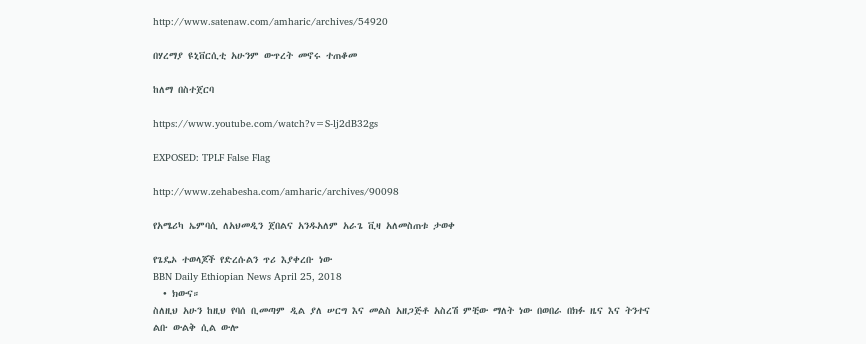http://www.satenaw.com/amharic/archives/54920

በሃረማያ ዩኒቨርሲቲ አሁንም ውጥረት መኖሩ ተጠቆመ

ከለማ በስተጀርባ

https://www.youtube.com/watch?v=S-lj2dB32gs

EXPOSED: TPLF False Flag

http://www.zehabesha.com/amharic/archives/90098

የአሜሪካ ኤምባሲ ለአህመዲን ጀበልና አንዱአለም አራጌ ቪዛ አለመስጠቱ ታወቀ

የጌዴኦ ተወላጆች የድረሱልን ጥሪ እያቀረቡ ነው
BBN Daily Ethiopian News April 25, 2018
  • ክውና።
ስለዚህ አሁን ከዚህ የባሰ ቢመጣም ዲል ያለ ሠርግ እና መልስ አዘጋጅቶ አስረሽ ምቺው ማለት ነው በወበራ በክፉ ዜና እና ትንተና ልቡ ውልቅ ሲል ውሎ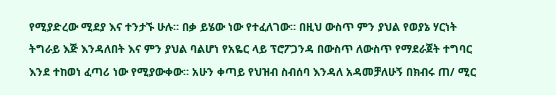የሚያድረው ሚደያ እና ተንታኙ ሁሉ። በቃ ይሄው ነው የተፈለገው። በዚህ ውስጥ ምን ያህል የወያኔ ሃርነት ትግራይ እጅ እንዳለበት እና ምን ያህል ባልሆነ የአዬር ላይ ፕሮፖጋንዳ በውስጥ ለውስጥ የማደራጀት ተግባር እንደ ተከወነ ፈጣሪ ነው የሚያውቀው። አሁን ቀጣይ የህዝብ ስብሰባ እንዳለ አዳመቻለሁኝ በክብሩ ጠ/ ሚር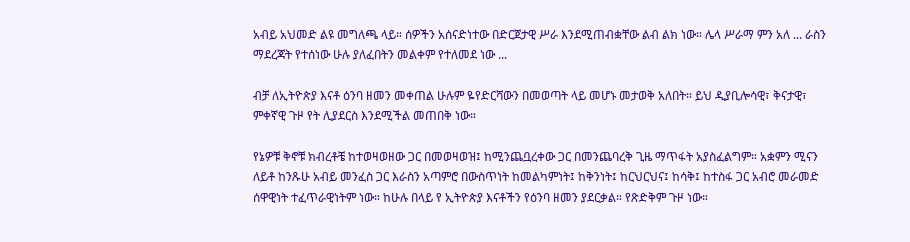አብይ አህመድ ልዩ መግለጫ ላይ። ሰዎችን አሰናድነተው በድርጀታዊ ሥራ እንደሚጠብቋቸው ልብ ልክ ነው። ሌላ ሥራማ ምን አለ ... ራስን ማደረጃት የተሰነው ሁሉ ያለፈበትን መልቀም የተለመደ ነው ...

ብቻ ለኢትዮጵያ እናቶ ዕንባ ዘመን መቀጠል ሁሉም ዬየድርሻውን በመወጣት ላይ መሆኑ መታወቅ አለበት። ይህ ዲያቢሎሳዊ፣ ቅናታዊ፣ ምቀኛዊ ጉዞ የት ሊያደርስ እንደሚችል መጠበቅ ነው።

የኔዎቹ ቅኖቹ ክብረቶቼ ከተወዛወዘው ጋር በመወዛወዝ፤ ከሚንጨቧረቀው ጋር በመንጨባረቅ ጊዜ ማጥፋት አያስፈልግም። አቋምን ሚናን ለይቶ ከንጹሁ አብይ መንፈስ ጋር እራስን አጣምሮ በውስጥነት ከመልካምነት፤ ከቅንነት፤ ከርህርህና፤ ከሳቅ፤ ከተስፋ ጋር አብሮ መራመድ ሰዋዊነት ተፈጥራዊነትም ነው። ከሁሉ በላይ የ ኢትዮጵያ እናቶችን የዕንባ ዘመን ያደርቃል። የጽድቅም ጉዞ ነው።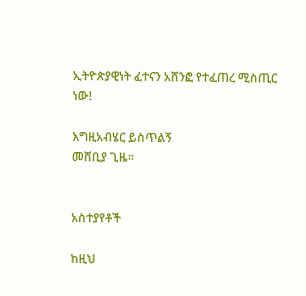ኢትዮጵያዊነት ፈተናን አሸንፎ የተፈጠረ ሚስጢር ነው!

እግዚአብሄር ይስጥልኝ
መሸቢያ ጊዜ።


አስተያየቶች

ከዚህ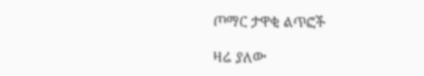ጦማር ታዋቂ ልጥፎች

ዛሬ ያለው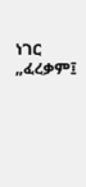ነገር „ፈረቃም፤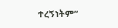ተረኝነትም“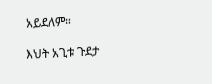አይደለም።

እህት አጊቱ ጉደታ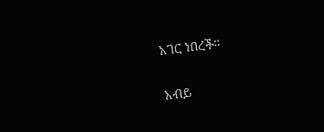አገር ነበረች።

አብይ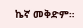ኬኛ መቅድም።